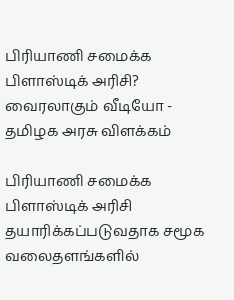பிரியாணி சமைக்க பிளாஸ்டிக் அரிசி? வைரலாகும் வீடியோ - தமிழக அரசு விளக்கம்

பிரியாணி சமைக்க பிளாஸ்டிக் அரிசி தயாரிக்கப்படுவதாக சமூக வலைதளங்களில்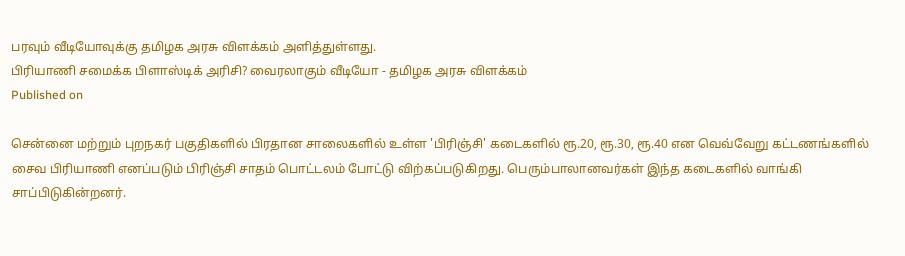பரவும் வீடியோவுக்கு தமிழக அரசு விளக்கம் அளித்துள்ளது.
பிரியாணி சமைக்க பிளாஸ்டிக் அரிசி? வைரலாகும் வீடியோ - தமிழக அரசு விளக்கம்
Published on

சென்னை மற்றும் புறநகர் பகுதிகளில் பிரதான சாலைகளில் உள்ள 'பிரிஞ்சி' கடைகளில் ரூ.20, ரூ.30, ரூ.40 என வெவ்வேறு கட்டணங்களில் சைவ பிரியாணி எனப்படும் பிரிஞ்சி சாதம் பொட்டலம் போட்டு விற்கப்படுகிறது. பெரும்பாலானவர்கள் இந்த கடைகளில் வாங்கி சாப்பிடுகின்றனர்.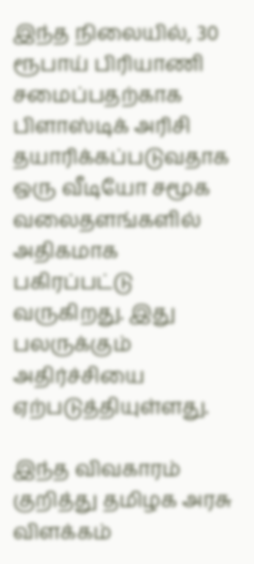இந்த நிலையில், 30 ரூபாய் பிரியாணி சமைப்பதற்காக பிளாஸ்டிக் அரிசி தயாரிக்கப்படுவதாக ஒரு வீடியோ சமூக வலைதளங்களில் அதிகமாக பகிரப்பட்டு வருகிறது. இது பலருக்கும் அதிர்ச்சியை ஏற்படுத்தியுள்ளது.

இந்த விவகாரம் குறித்து தமிழக அரசு விளக்கம்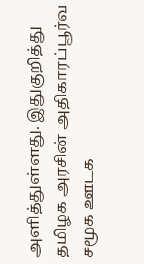அளித்துள்ளது. இதுகுறித்து தமிழக அரசின் அதிகாரப்பூர்வ சமூக ஊடக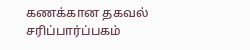கணக்கான தகவல் சரிப்பார்ப்பகம்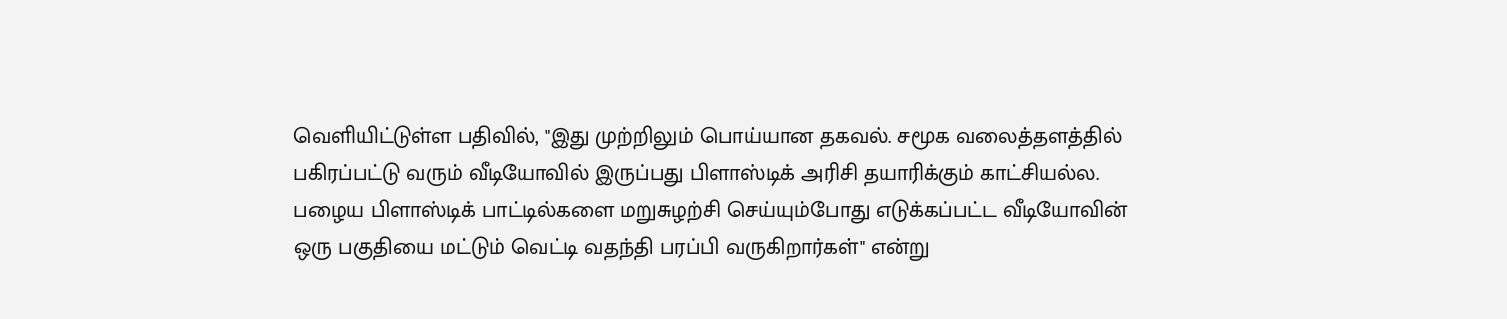வெளியிட்டுள்ள பதிவில், "இது முற்றிலும் பொய்யான தகவல். சமூக வலைத்தளத்தில் பகிரப்பட்டு வரும் வீடியோவில் இருப்பது பிளாஸ்டிக் அரிசி தயாரிக்கும் காட்சியல்ல. பழைய பிளாஸ்டிக் பாட்டில்களை மறுசுழற்சி செய்யும்போது எடுக்கப்பட்ட வீடியோவின் ஒரு பகுதியை மட்டும் வெட்டி வதந்தி பரப்பி வருகிறார்கள்" என்று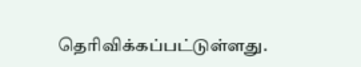தெரிவிக்கப்பட்டுள்ளது.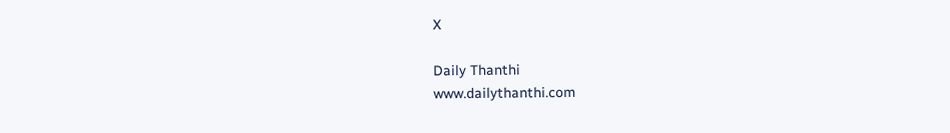X

Daily Thanthi
www.dailythanthi.com